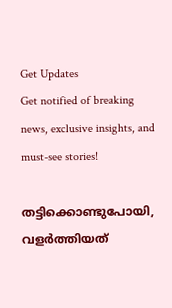Get Updates
Get notified of breaking news, exclusive insights, and must-see stories!

തട്ടിക്കൊണ്ടുപോയി, വളര്‍ത്തിയത്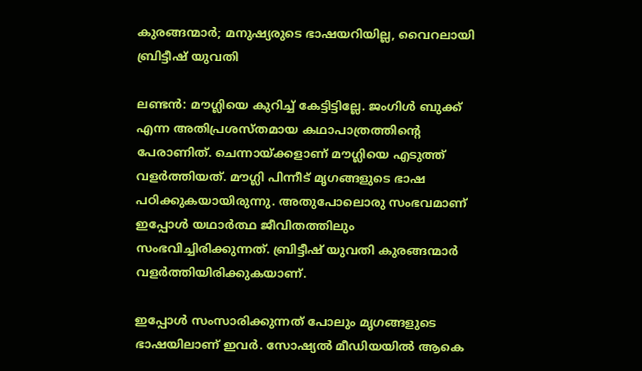കുരങ്ങന്മാര്‍; മനുഷ്യരുടെ ഭാഷയറിയില്ല, വൈറലായി ബ്രിട്ടീഷ് യുവതി

ലണ്ടന്‍: മൗഗ്ലിയെ കുറിച്ച് കേട്ടിട്ടില്ലേ. ജംഗിള്‍ ബുക്ക് എന്ന അതിപ്രശസ്തമായ കഥാപാത്രത്തിന്റെ പേരാണിത്. ചെന്നായ്ക്കളാണ് മൗഗ്ലിയെ എടുത്ത് വളര്‍ത്തിയത്. മൗഗ്ലി പിന്നീട് മൃഗങ്ങളുടെ ഭാഷ പഠിക്കുകയായിരുന്നു. അതുപോലൊരു സംഭവമാണ് ഇപ്പോള്‍ യഥാര്‍ത്ഥ ജീവിതത്തിലും സംഭവിച്ചിരിക്കുന്നത്. ബ്രിട്ടീഷ് യുവതി കുരങ്ങന്മാര്‍ വളര്‍ത്തിയിരിക്കുകയാണ്.

ഇപ്പോള്‍ സംസാരിക്കുന്നത് പോലും മൃഗങ്ങളുടെ ഭാഷയിലാണ് ഇവര്‍. സോഷ്യല്‍ മീഡിയയില്‍ ആകെ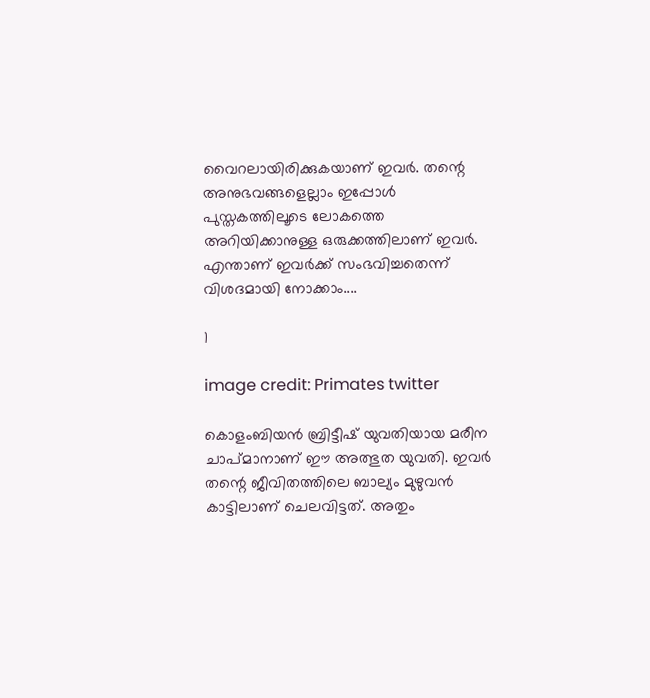വൈറലായിരിക്കുകയാണ് ഇവര്‍. തന്റെ അനുഭവങ്ങളെല്ലാം ഇപ്പോള്‍ പുസ്തകത്തിലൂടെ ലോകത്തെ അറിയിക്കാനുള്ള ഒരുക്കത്തിലാണ് ഇവര്‍. എന്താണ് ഇവര്‍ക്ക് സംഭവിച്ചതെന്ന് വിശദമായി നോക്കാം....

1

image credit: Primates twitter

കൊളംബിയന്‍ ബ്രിട്ടീഷ് യുവതിയായ മരീന ചാപ്മാനാണ് ഈ അത്ഭുത യുവതി. ഇവര്‍ തന്റെ ജീവിതത്തിലെ ബാല്യം മുഴുവന്‍ കാട്ടിലാണ് ചെലവിട്ടത്. അതും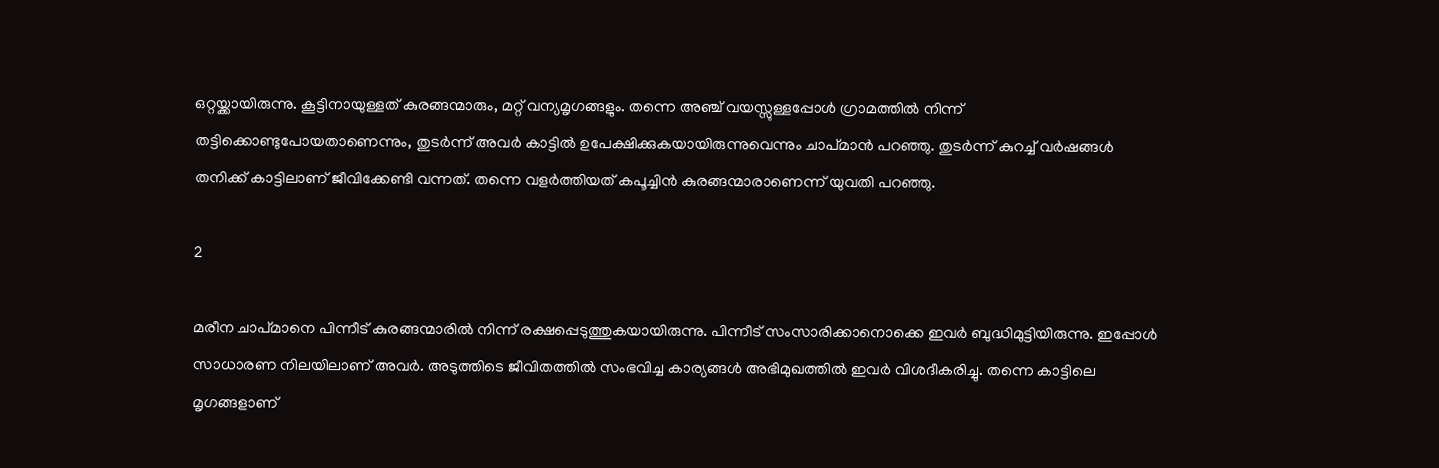ഒറ്റയ്ക്കായിരുന്നു. കൂട്ടിനായുള്ളത് കുരങ്ങന്മാരും, മറ്റ് വന്യമൃഗങ്ങളും. തന്നെ അഞ്ച് വയസ്സുള്ളപ്പോള്‍ ഗ്രാമത്തില്‍ നിന്ന് തട്ടിക്കൊണ്ടുപോയതാണെന്നും, തുടര്‍ന്ന് അവര്‍ കാട്ടില്‍ ഉപേക്ഷിക്കുകയായിരുന്നുവെന്നും ചാപ്മാന്‍ പറഞ്ഞു. തുടര്‍ന്ന് കുറച്ച് വര്‍ഷങ്ങള്‍ തനിക്ക് കാട്ടിലാണ് ജീവിക്കേണ്ടി വന്നത്. തന്നെ വളര്‍ത്തിയത് കപൂച്ചിന്‍ കുരങ്ങന്മാരാണെന്ന് യുവതി പറഞ്ഞു.

2

മരീന ചാപ്മാനെ പിന്നീട് കുരങ്ങന്മാരില്‍ നിന്ന് രക്ഷപ്പെടുത്തുകയായിരുന്നു. പിന്നീട് സംസാരിക്കാനൊക്കെ ഇവര്‍ ബുദ്ധിമുട്ടിയിരുന്നു. ഇപ്പോള്‍ സാധാരണ നിലയിലാണ് അവര്‍. അടുത്തിടെ ജീവിതത്തില്‍ സംഭവിച്ച കാര്യങ്ങള്‍ അഭിമുഖത്തില്‍ ഇവര്‍ വിശദീകരിച്ചു. തന്നെ കാട്ടിലെ മൃഗങ്ങളാണ്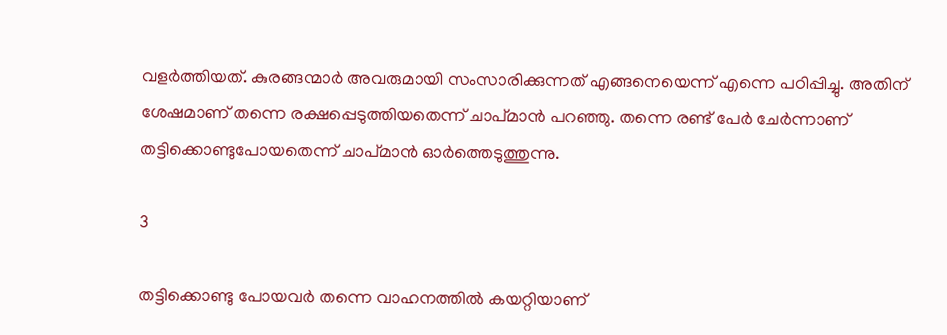വളര്‍ത്തിയത്. കുരങ്ങന്മാര്‍ അവരുമായി സംസാരിക്കുന്നത് എങ്ങനെയെന്ന് എന്നെ പഠിപ്പിച്ചു. അതിന് ശേഷമാണ് തന്നെ രക്ഷപ്പെടുത്തിയതെന്ന് ചാപ്മാന്‍ പറഞ്ഞു. തന്നെ രണ്ട് പേര്‍ ചേര്‍ന്നാണ് തട്ടിക്കൊണ്ടുപോയതെന്ന് ചാപ്മാന്‍ ഓര്‍ത്തെടുത്തുന്നു.

3

തട്ടിക്കൊണ്ടു പോയവര്‍ തന്നെ വാഹനത്തില്‍ കയറ്റിയാണ്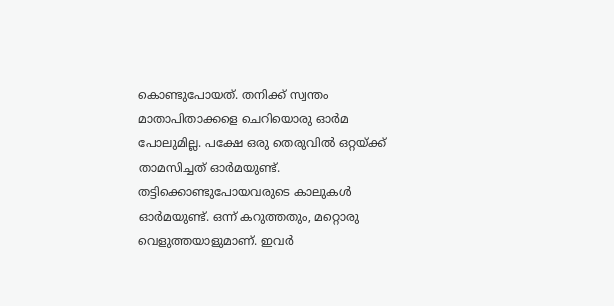കൊണ്ടുപോയത്. തനിക്ക് സ്വന്തം മാതാപിതാക്കളെ ചെറിയൊരു ഓര്‍മ പോലുമില്ല. പക്ഷേ ഒരു തെരുവില്‍ ഒറ്റയ്ക്ക് താമസിച്ചത് ഓര്‍മയുണ്ട്. തട്ടിക്കൊണ്ടുപോയവരുടെ കാലുകള്‍ ഓര്‍മയുണ്ട്. ഒന്ന് കറുത്തതും, മറ്റൊരു വെളുത്തയാളുമാണ്. ഇവര്‍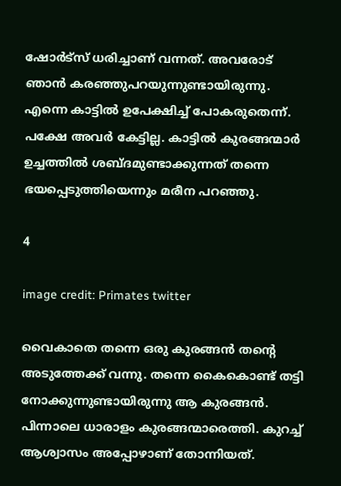ഷോര്‍ട്‌സ് ധരിച്ചാണ് വന്നത്. അവരോട് ഞാന്‍ കരഞ്ഞുപറയുന്നുണ്ടായിരുന്നു. എന്നെ കാട്ടില്‍ ഉപേക്ഷിച്ച് പോകരുതെന്ന്. പക്ഷേ അവര്‍ കേട്ടില്ല. കാട്ടില്‍ കുരങ്ങന്മാര്‍ ഉച്ചത്തില്‍ ശബ്ദമുണ്ടാക്കുന്നത് തന്നെ ഭയപ്പെടുത്തിയെന്നും മരീന പറഞ്ഞു.

4

image credit: Primates twitter

വൈകാതെ തന്നെ ഒരു കുരങ്ങന്‍ തന്റെ അടുത്തേക്ക് വന്നു. തന്നെ കൈകൊണ്ട് തട്ടി നോക്കുന്നുണ്ടായിരുന്നു ആ കുരങ്ങന്‍. പിന്നാലെ ധാരാളം കുരങ്ങന്മാരെത്തി. കുറച്ച് ആശ്വാസം അപ്പോഴാണ് തോന്നിയത്.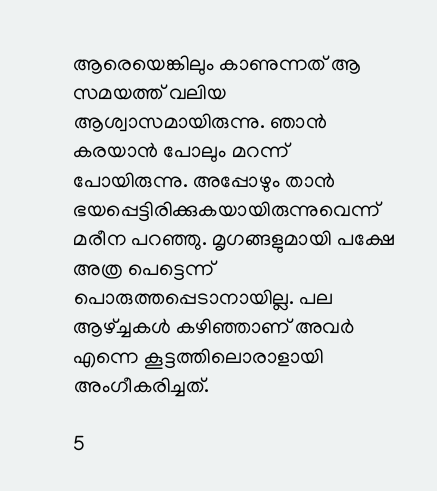ആരെയെങ്കിലും കാണുന്നത് ആ സമയത്ത് വലിയ ആശ്വാസമായിരുന്നു. ഞാന്‍ കരയാന്‍ പോലും മറന്ന് പോയിരുന്നു. അപ്പോഴും താന്‍ ഭയപ്പെട്ടിരിക്കുകയായിരുന്നുവെന്ന് മരീന പറഞ്ഞു. മൃഗങ്ങളുമായി പക്ഷേ അത്ര പെട്ടെന്ന് പൊരുത്തപ്പെടാനായില്ല. പല ആഴ്ച്ചകള്‍ കഴിഞ്ഞാണ് അവര്‍ എന്നെ കൂട്ടത്തിലൊരാളായി അംഗീകരിച്ചത്.

5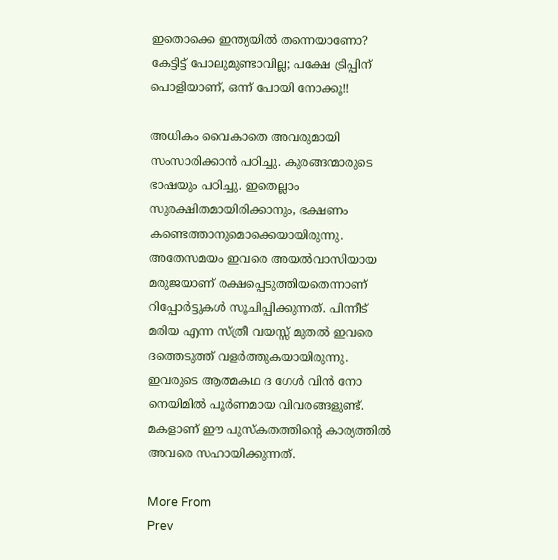ഇതൊക്കെ ഇന്ത്യയില്‍ തന്നെയാണോ? കേട്ടിട്ട് പോലുമുണ്ടാവില്ല; പക്ഷേ ട്രിപ്പിന് പൊളിയാണ്, ഒന്ന് പോയി നോക്കൂ!!

അധികം വൈകാതെ അവരുമായി സംസാരിക്കാന്‍ പഠിച്ചു. കുരങ്ങന്മാരുടെ ഭാഷയും പഠിച്ചു. ഇതെല്ലാം സുരക്ഷിതമായിരിക്കാനും, ഭക്ഷണം കണ്ടെത്താനുമൊക്കെയായിരുന്നു. അതേസമയം ഇവരെ അയല്‍വാസിയായ മരുജയാണ് രക്ഷപ്പെടുത്തിയതെന്നാണ് റിപ്പോര്‍ട്ടുകള്‍ സൂചിപ്പിക്കുന്നത്. പിന്നീട് മരിയ എന്ന സ്ത്രീ വയസ്സ് മുതല്‍ ഇവരെ ദത്തെടുത്ത് വളര്‍ത്തുകയായിരുന്നു. ഇവരുടെ ആത്മകഥ ദ ഗേള്‍ വിന്‍ നോ നെയിമില്‍ പൂര്‍ണമായ വിവരങ്ങളുണ്ട്. മകളാണ് ഈ പുസ്‌കതത്തിന്റെ കാര്യത്തില്‍ അവരെ സഹായിക്കുന്നത്.

More From
Prev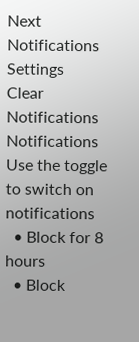Next
Notifications
Settings
Clear Notifications
Notifications
Use the toggle to switch on notifications
  • Block for 8 hours
  • Block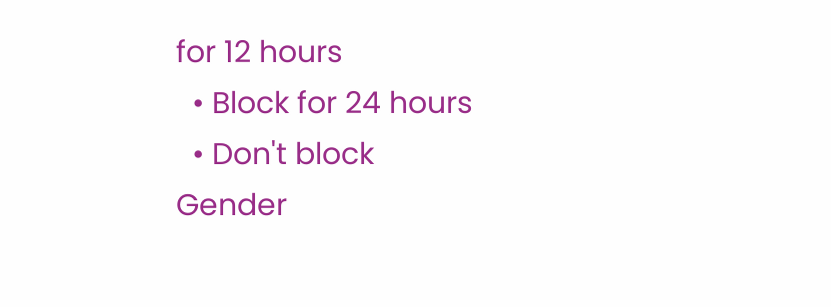for 12 hours
  • Block for 24 hours
  • Don't block
Gender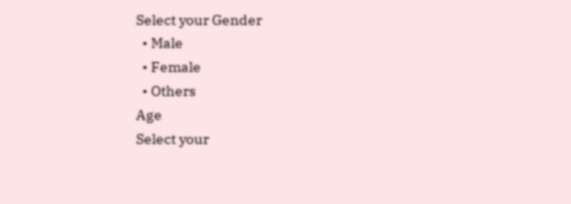Select your Gender
  • Male
  • Female
  • Others
Age
Select your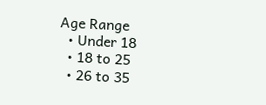Age Range
  • Under 18
  • 18 to 25
  • 26 to 35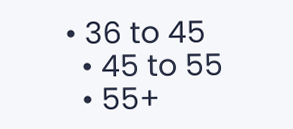• 36 to 45
  • 45 to 55
  • 55+